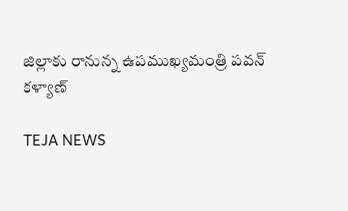జిల్లాకు రానున్న ఉపముఖ్యమంత్రి పవన్ కళ్యాణ్

TEJA NEWS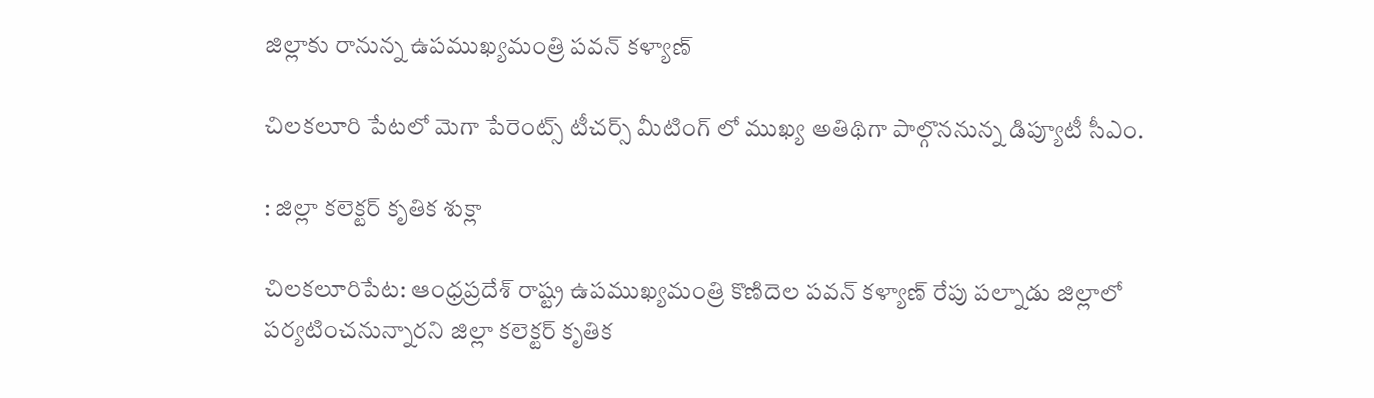జిల్లాకు రానున్న ఉపముఖ్యమంత్రి పవన్ కళ్యాణ్

చిలకలూరి పేటలో మెగా పేరెంట్స్ టీచర్స్ మీటింగ్ లో ముఖ్య అతిథిగా పాల్గొననున్న డిప్యూటీ సీఎం.

: జిల్లా కలెక్టర్ కృతిక శుక్లా

చిలకలూరిపేట: ఆంధ్రప్రదేశ్ రాష్ట్ర ఉపముఖ్యమంత్రి కొణిదెల పవన్ కళ్యాణ్ రేపు పల్నాడు జిల్లాలో పర్యటించనున్నారని జిల్లా కలెక్టర్ కృతిక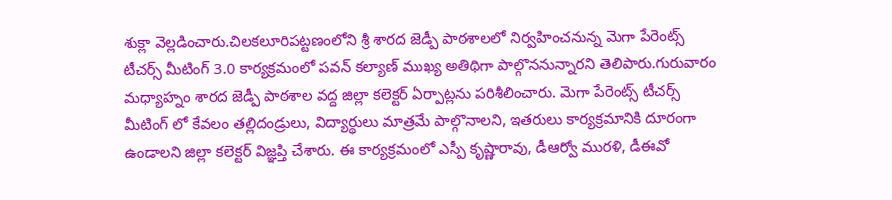శుక్లా వెల్లడించారు.చిలకలూరిపట్టణంలోని శ్రీ శారద జెడ్పీ పాఠశాలలో నిర్వహించనున్న మెగా పేరెంట్స్ టీచర్స్ మీటింగ్ 3.0 కార్యక్రమంలో పవన్ కల్యాణ్ ముఖ్య అతిథిగా పాల్గొననున్నారని తెలిపారు.గురువారం మధ్యాహ్నం శారద జెడ్పీ పాఠశాల వద్ద జిల్లా కలెక్టర్ ఏర్పాట్లను పరిశీలించారు. మెగా పేరెంట్స్ టీచర్స్ మీటింగ్ లో కేవలం తల్లిదండ్రులు, విద్యార్థులు మాత్రమే పాల్గొనాలని, ఇతరులు కార్యక్రమానికి దూరంగా ఉండాలని జిల్లా కలెక్టర్ విజ్ఞప్తి చేశారు. ఈ కార్యక్రమంలో ఎస్పీ కృష్ణారావు, డీఆర్వో మురళి, డీఈవో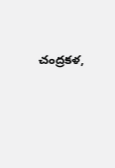చంద్రకళ,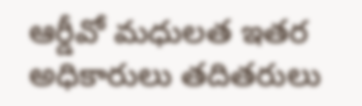ఆర్డీవో మధులత ఇతర అధికారులు తదితరులు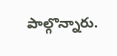పాల్గొన్నారు.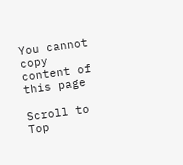You cannot copy content of this page

Scroll to Top